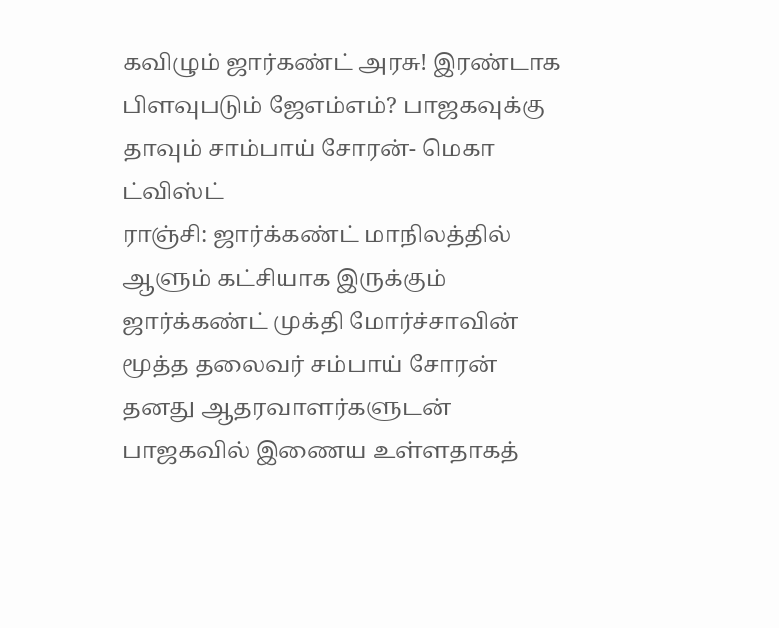கவிழும் ஜார்கண்ட் அரசு! இரண்டாக பிளவுபடும் ஜேஎம்எம்? பாஜகவுக்கு தாவும் சாம்பாய் சோரன்- மெகா ட்விஸ்ட்
ராஞ்சி: ஜார்க்கண்ட் மாநிலத்தில் ஆளும் கட்சியாக இருக்கும் ஜார்க்கண்ட் முக்தி மோர்ச்சாவின் மூத்த தலைவர் சம்பாய் சோரன் தனது ஆதரவாளர்களுடன் பாஜகவில் இணைய உள்ளதாகத்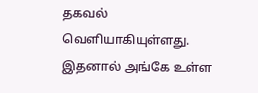தகவல் வெளியாகியுள்ளது. இதனால் அங்கே உள்ள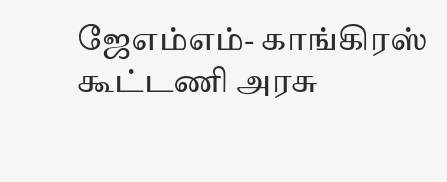ஜேஎம்எம்- காங்கிரஸ் கூட்டணி அரசு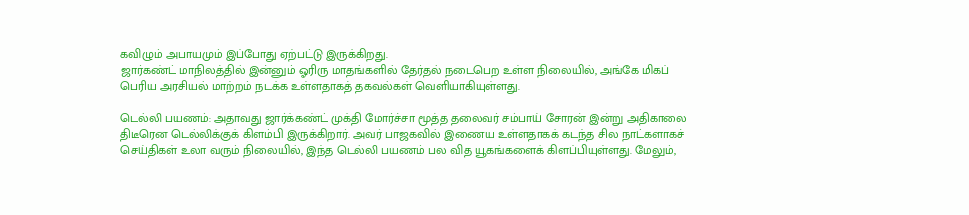கவிழும் அபாயமும் இப்போது ஏற்பட்டு இருக்கிறது.
ஜார்கண்ட் மாநிலத்தில் இன்னும் ஓரிரு மாதங்களில் தேர்தல் நடைபெற உள்ள நிலையில், அங்கே மிகப் பெரிய அரசியல் மாற்றம் நடக்க உள்ளதாகத் தகவல்கள் வெளியாகியுள்ளது.

டெல்லி பயணம்: அதாவது ஜார்க்கண்ட் முக்தி மோர்ச்சா மூத்த தலைவர் சம்பாய் சோரன் இன்று அதிகாலை திடீரென டெல்லிக்குக் கிளம்பி இருக்கிறார். அவர் பாஜகவில் இணைய உள்ளதாகக் கடந்த சில நாட்களாகச் செய்திகள் உலா வரும் நிலையில், இந்த டெல்லி பயணம் பல வித யூகங்களைக் கிளப்பியுள்ளது. மேலும்,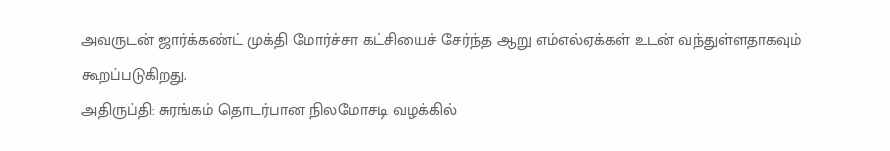அவருடன் ஜார்க்கண்ட் முக்தி மோர்ச்சா கட்சியைச் சேர்ந்த ஆறு எம்எல்ஏக்கள் உடன் வந்துள்ளதாகவும் கூறப்படுகிறது.
அதிருப்தி: சுரங்கம் தொடர்பான நிலமோசடி வழக்கில்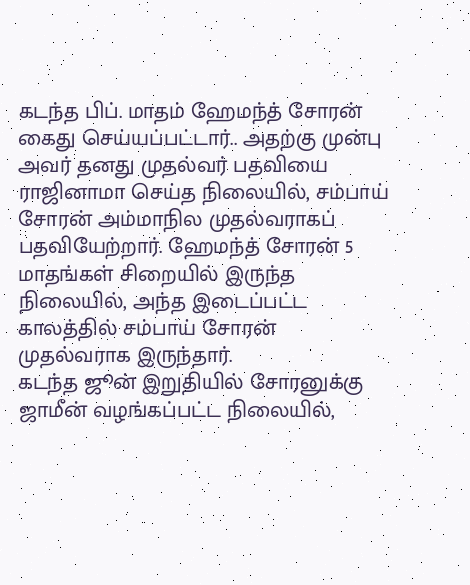கடந்த பிப். மாதம் ஹேமந்த் சோரன் கைது செய்யப்பட்டார்.. அதற்கு முன்பு அவர் தனது முதல்வர் பதவியை ராஜினாமா செய்த நிலையில், சம்பாய் சோரன் அம்மாநில முதல்வராகப் பதவியேற்றார். ஹேமந்த் சோரன் 5 மாதங்கள் சிறையில் இருந்த நிலையில், அந்த இடைப்பட்ட காலத்தில் சம்பாய் சோரன் முதல்வராக இருந்தார்.
கடந்த ஜூன் இறுதியில் சோரனுக்கு ஜாமீன் வழங்கப்பட்ட நிலையில்,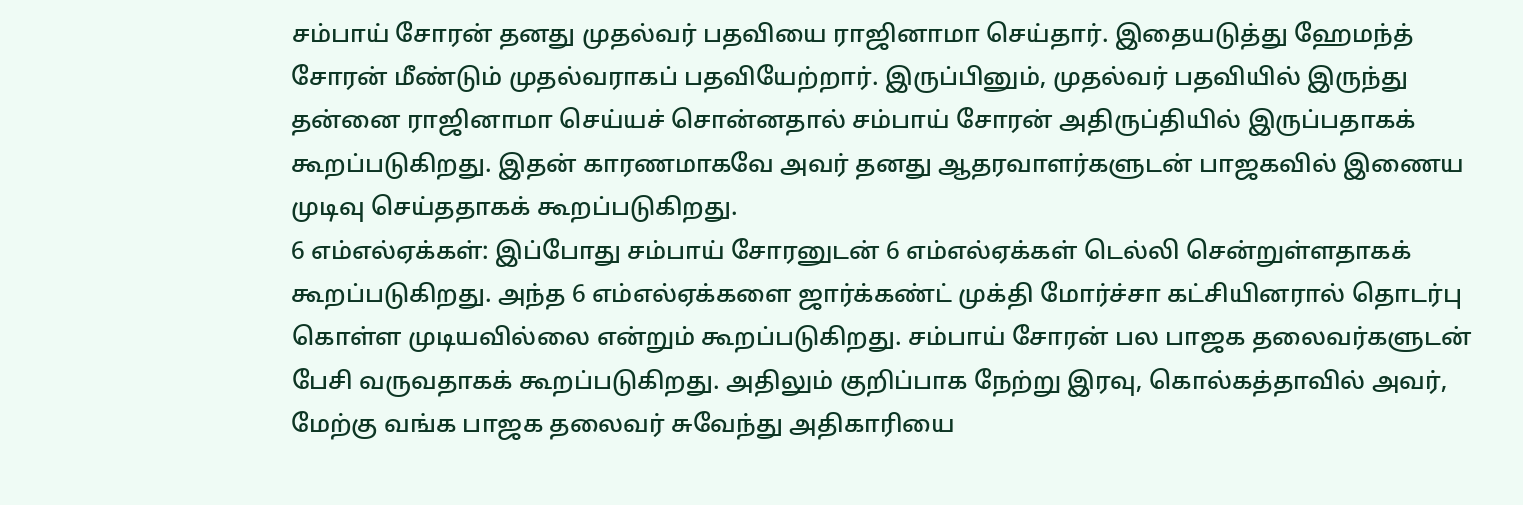சம்பாய் சோரன் தனது முதல்வர் பதவியை ராஜினாமா செய்தார். இதையடுத்து ஹேமந்த் சோரன் மீண்டும் முதல்வராகப் பதவியேற்றார். இருப்பினும், முதல்வர் பதவியில் இருந்து தன்னை ராஜினாமா செய்யச் சொன்னதால் சம்பாய் சோரன் அதிருப்தியில் இருப்பதாகக் கூறப்படுகிறது. இதன் காரணமாகவே அவர் தனது ஆதரவாளர்களுடன் பாஜகவில் இணைய முடிவு செய்ததாகக் கூறப்படுகிறது.
6 எம்எல்ஏக்கள்: இப்போது சம்பாய் சோரனுடன் 6 எம்எல்ஏக்கள் டெல்லி சென்றுள்ளதாகக் கூறப்படுகிறது. அந்த 6 எம்எல்ஏக்களை ஜார்க்கண்ட் முக்தி மோர்ச்சா கட்சியினரால் தொடர்பு கொள்ள முடியவில்லை என்றும் கூறப்படுகிறது. சம்பாய் சோரன் பல பாஜக தலைவர்களுடன் பேசி வருவதாகக் கூறப்படுகிறது. அதிலும் குறிப்பாக நேற்று இரவு, கொல்கத்தாவில் அவர், மேற்கு வங்க பாஜக தலைவர் சுவேந்து அதிகாரியை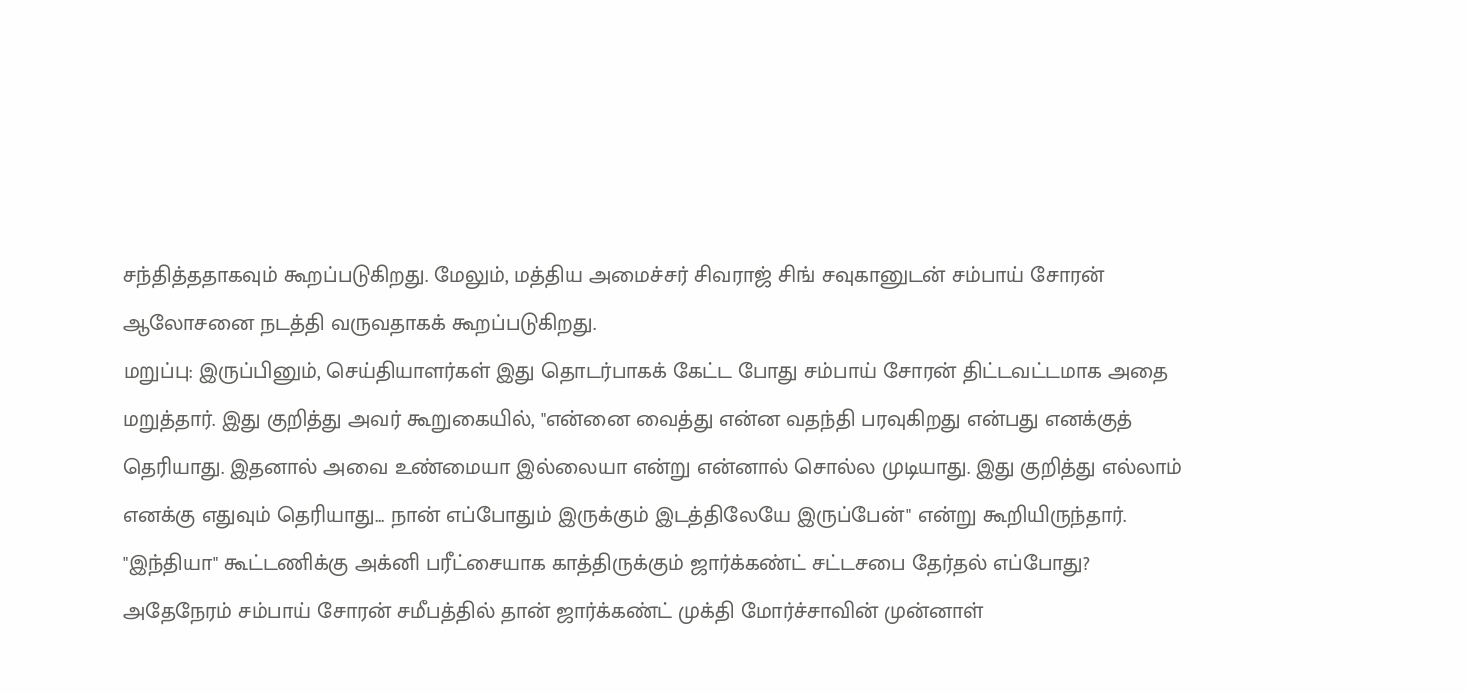சந்தித்ததாகவும் கூறப்படுகிறது. மேலும், மத்திய அமைச்சர் சிவராஜ் சிங் சவுகானுடன் சம்பாய் சோரன் ஆலோசனை நடத்தி வருவதாகக் கூறப்படுகிறது.
மறுப்பு: இருப்பினும், செய்தியாளர்கள் இது தொடர்பாகக் கேட்ட போது சம்பாய் சோரன் திட்டவட்டமாக அதை மறுத்தார். இது குறித்து அவர் கூறுகையில், "என்னை வைத்து என்ன வதந்தி பரவுகிறது என்பது எனக்குத் தெரியாது. இதனால் அவை உண்மையா இல்லையா என்று என்னால் சொல்ல முடியாது. இது குறித்து எல்லாம் எனக்கு எதுவும் தெரியாது... நான் எப்போதும் இருக்கும் இடத்திலேயே இருப்பேன்" என்று கூறியிருந்தார்.
"இந்தியா" கூட்டணிக்கு அக்னி பரீட்சையாக காத்திருக்கும் ஜார்க்கண்ட் சட்டசபை தேர்தல் எப்போது?
அதேநேரம் சம்பாய் சோரன் சமீபத்தில் தான் ஜார்க்கண்ட் முக்தி மோர்ச்சாவின் முன்னாள்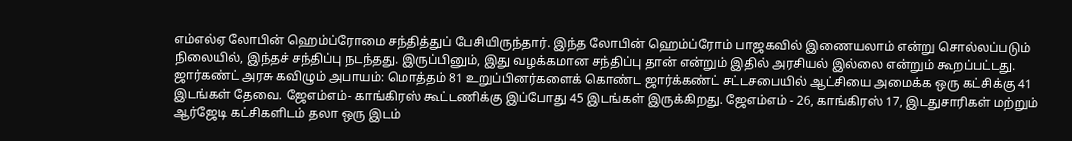எம்எல்ஏ லோபின் ஹெம்ப்ரோமை சந்தித்துப் பேசியிருந்தார். இந்த லோபின் ஹெம்ப்ரோம் பாஜகவில் இணையலாம் என்று சொல்லப்படும் நிலையில், இந்தச் சந்திப்பு நடந்தது. இருப்பினும், இது வழக்கமான சந்திப்பு தான் என்றும் இதில் அரசியல் இல்லை என்றும் கூறப்பட்டது.
ஜார்கண்ட் அரசு கவிழும் அபாயம்: மொத்தம் 81 உறுப்பினர்களைக் கொண்ட ஜார்க்கண்ட் சட்டசபையில் ஆட்சியை அமைக்க ஒரு கட்சிக்கு 41 இடங்கள் தேவை. ஜேஎம்எம்- காங்கிரஸ் கூட்டணிக்கு இப்போது 45 இடங்கள் இருக்கிறது. ஜேஎம்எம் - 26, காங்கிரஸ் 17, இடதுசாரிகள் மற்றும் ஆர்ஜேடி கட்சிகளிடம் தலா ஒரு இடம்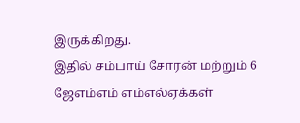இருக்கிறது.
இதில் சம்பாய் சோரன் மற்றும் 6 ஜேஎம்எம் எம்எல்ஏக்கள்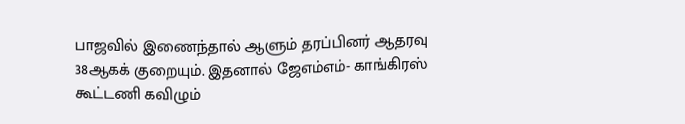பாஜவில் இணைந்தால் ஆளும் தரப்பினர் ஆதரவு 38ஆகக் குறையும். இதனால் ஜேஎம்எம்- காங்கிரஸ் கூட்டணி கவிழும்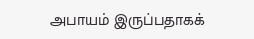அபாயம் இருப்பதாகக்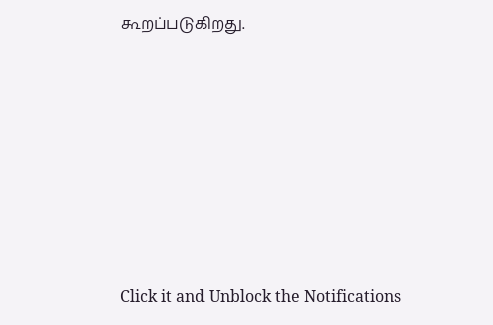கூறப்படுகிறது.












Click it and Unblock the Notifications